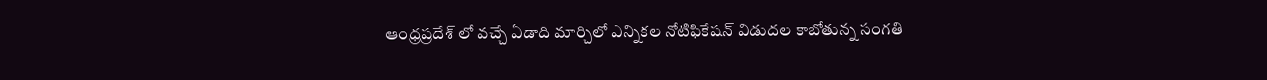ఆంధ్రప్రదేశ్ లో వచ్చే ఏడాది మార్చిలో ఎన్నికల నోటిఫికేషన్ విడుదల కాబోతున్న సంగతి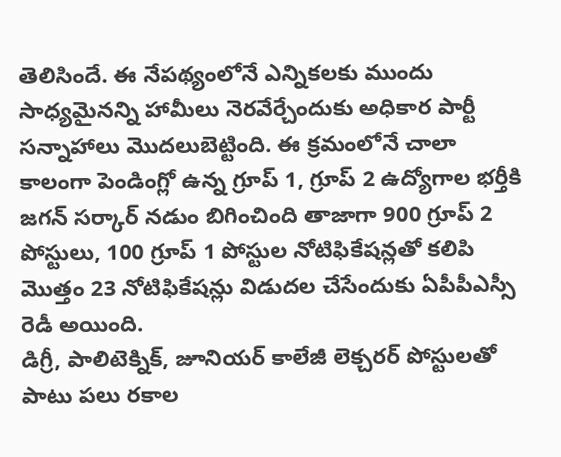తెలిసిందే. ఈ నేపథ్యంలోనే ఎన్నికలకు ముందు సాధ్యమైనన్ని హామీలు నెరవేర్చేందుకు అధికార పార్టీ సన్నాహాలు మొదలుబెట్టింది. ఈ క్రమంలోనే చాలా కాలంగా పెండింగ్లో ఉన్న గ్రూప్ 1, గ్రూప్ 2 ఉద్యోగాల భర్తీకి జగన్ సర్కార్ నడుం బిగించింది తాజాగా 900 గ్రూప్ 2 పోస్టులు, 100 గ్రూప్ 1 పోస్టుల నోటిఫికేషన్లతో కలిపి మొత్తం 23 నోటిఫికేషన్లు విడుదల చేసేందుకు ఏపీపీఎస్సీ రెడీ అయింది.
డిగ్రీ, పాలిటెక్నిక్, జూనియర్ కాలేజీ లెక్చరర్ పోస్టులతో పాటు పలు రకాల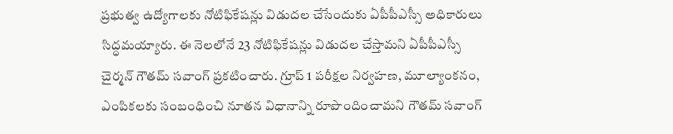ప్రభుత్వ ఉద్యోగాలకు నోటిఫికేషన్లు విడుదల చేసేందుకు ఏపీపీఎస్సీ అధికారులు సిద్ధమయ్యారు. ఈ నెలలోనే 23 నోటిఫికేషన్లు విడుదల చేస్తామని ఏపీపీఎస్సీ చైర్మన్ గౌతమ్ సవాంగ్ ప్రకటించారు. గ్రూప్ 1 పరీక్షల నిర్వహణ, మూల్యాంకనం, ఎంపికలకు సంబంధించి నూతన విధానాన్ని రూపొందించామని గౌతమ్ సవాంగ్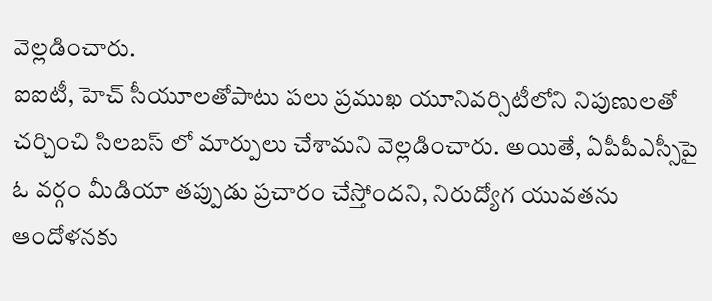వెల్లడించారు.
ఐఐటీ, హెచ్ సీయూలతోపాటు పలు ప్రముఖ యూనివర్సిటీలోని నిపుణులతో చర్చించి సిలబస్ లో మార్పులు చేశామని వెల్లడించారు. అయితే, ఏపీపీఎస్సీపై ఓ వర్గం మీడియా తప్పుడు ప్రచారం చేస్తోందని, నిరుద్యోగ యువతను ఆందోళనకు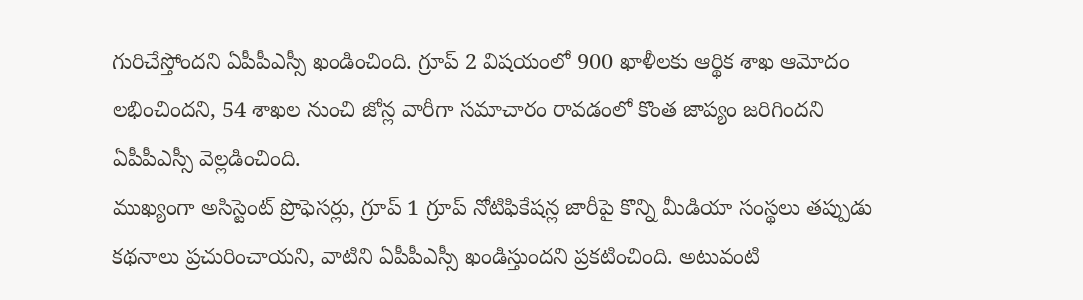గురిచేస్తోందని ఏపీపీఎస్సీ ఖండించింది. గ్రూప్ 2 విషయంలో 900 ఖాళీలకు ఆర్థిక శాఖ ఆమోదం లభించిందని, 54 శాఖల నుంచి జోన్ల వారీగా సమాచారం రావడంలో కొంత జాప్యం జరిగిందని ఏపీపీఎస్సీ వెల్లడించింది.
ముఖ్యంగా అసిస్టెంట్ ప్రొఫెసర్లు, గ్రూప్ 1 గ్రూప్ నోటిఫికేషన్ల జారీపై కొన్ని మీడియా సంస్థలు తప్పుడు కథనాలు ప్రచురించాయని, వాటిని ఏపీపీఎస్సీ ఖండిస్తుందని ప్రకటించింది. అటువంటి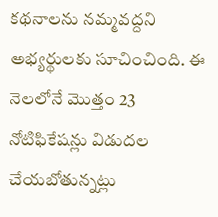కథనాలను నమ్మవద్దని అభ్యర్థులకు సూచించింది. ఈ నెలలోనే మొత్తం 23 నోటిఫికేషన్లు విడుదల చేయబోతున్నట్లు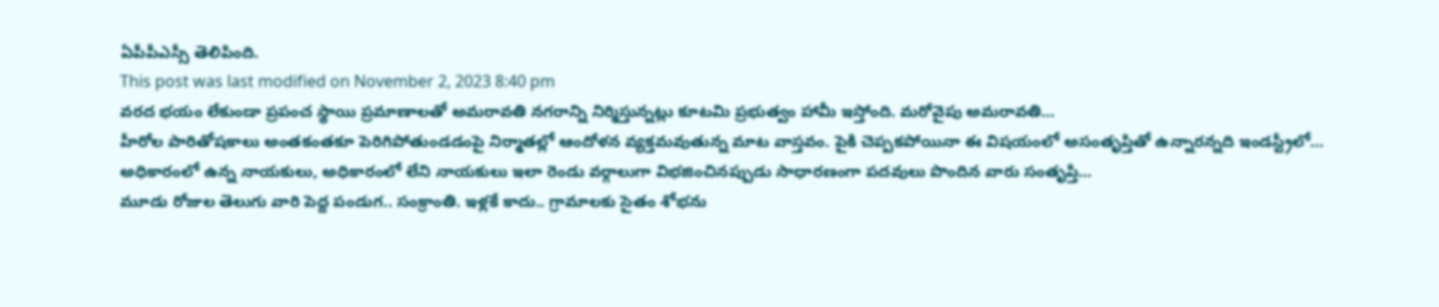ఏపీపీఎస్సీ తెలిపింది.
This post was last modified on November 2, 2023 8:40 pm
వరద భయం లేకుండా ప్రపంచ స్థాయి ప్రమాణాలతో అమరావతి నగరాన్ని నిర్మిస్తున్నట్లు కూటమి ప్రభుత్వం హామీ ఇస్తోంది. మరోవైపు అమరావతి…
హీరోల పారితోషకాలు అంతకంతకూ పెరిగిపోతుండడంపై నిర్మాతల్లో ఆందోళన వ్యక్తమవుతున్న మాట వాస్తవం. పైకి చెప్పకపోయినా ఈ విషయంలో అసంతృప్తితో ఉన్నారన్నది ఇండస్ట్రీలో…
అధికారంలో ఉన్న నాయకులు, అధికారంలో లేని నాయకులు ఇలా రెండు వర్గాలుగా విభజించినప్పుడు సాధారణంగా పదవులు పొందిన వారు సంతృప్తి…
మూడు రోజుల తెలుగు వారి పెద్ద పండుగ.. సంక్రాంతి. ఇళ్లకే కాదు.. గ్రామాలకు సైతం శోభను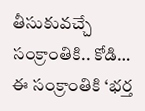తీసుకువచ్చే సంక్రాంతికి.. కోడి…
ఈ సంక్రాంతికి ‘భర్త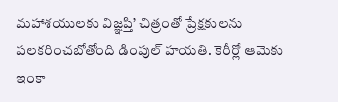మహాశయులకు విజ్ఞప్తి’ చిత్రంతో ప్రేక్షకులను పలకరించబోతోంది డింపుల్ హయతి. కెరీర్లో ఆమెకు ఇంకా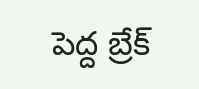పెద్ద బ్రేక్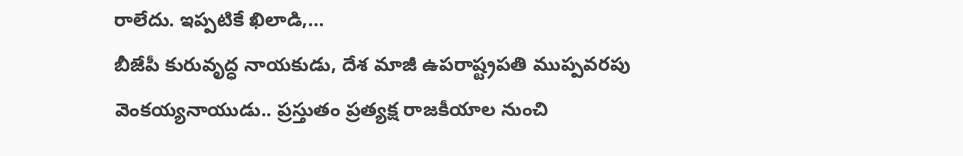రాలేదు. ఇప్పటికే ఖిలాడి,…
బీజేపీ కురువృద్ధ నాయకుడు, దేశ మాజీ ఉపరాష్ట్రపతి ముప్పవరపు వెంకయ్యనాయుడు.. ప్రస్తుతం ప్రత్యక్ష రాజకీయాల నుంచి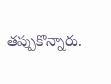తప్పుకొన్నారు.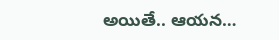అయితే.. ఆయన…